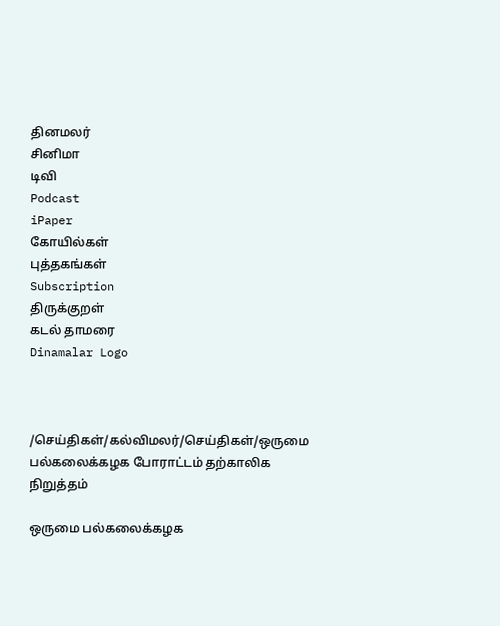தினமலர்
சினிமா
டிவி
Podcast
iPaper
கோயில்கள்
புத்தகங்கள்
Subscription
திருக்குறள்
கடல் தாமரை
Dinamalar Logo



/செய்திகள்/கல்விமலர்/செய்திகள்/ஒருமை பல்கலைக்கழக போராட்டம் தற்காலிக நிறுத்தம்

ஒருமை பல்கலைக்கழக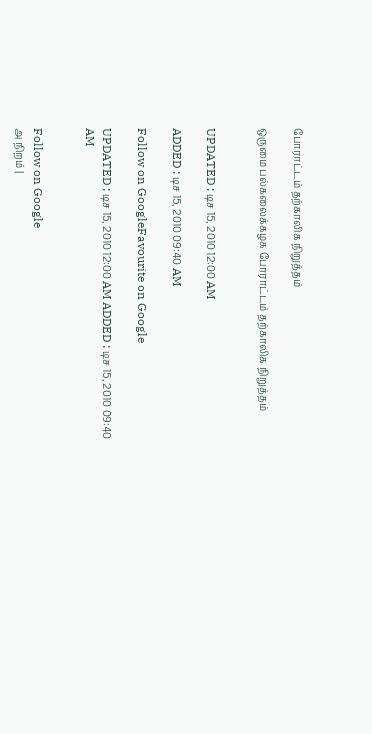போராட்டம் தற்காலிக நிறுத்தம்

ஒருமை பல்கலைக்கழக போராட்டம் தற்காலிக நிறுத்தம்


UPDATED : டிச 15, 2010 12:00 AM

ADDED : டிச 15, 2010 09:40 AM

Follow on GoogleFavourite on Google

UPDATED : டிச 15, 2010 12:00 AM ADDED : டிச 15, 2010 09:40 AM


Follow on Google
அ நிறம் |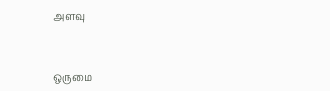அளவு


ஒருமை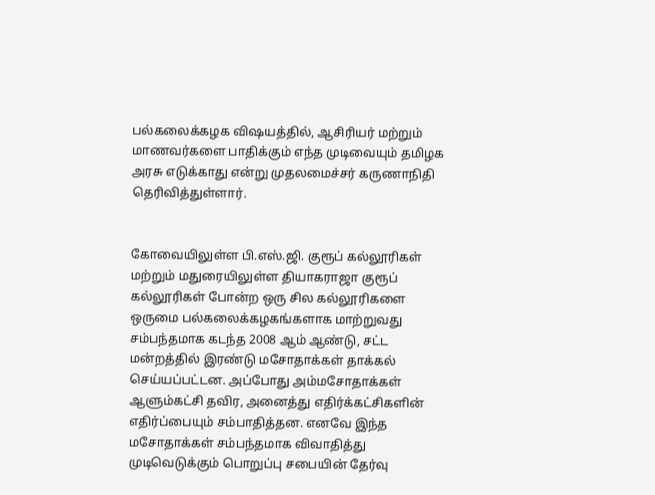பல்கலைக்கழக விஷயத்தில், ஆசிரியர் மற்றும் மாணவர்களை பாதிக்கும் எந்த முடிவையும் தமிழக அரசு எடுக்காது என்று முதலமைச்சர் கருணாநிதி தெரிவித்துள்ளார்.


கோவையிலுள்ள பி.எஸ்.ஜி. குரூப் கல்லூரிகள் மற்றும் மதுரையிலுள்ள தியாகராஜா குரூப் கல்லூரிகள் போன்ற ஒரு சில கல்லூரிகளை ஒருமை பல்கலைக்கழகங்களாக மாற்றுவது சம்பந்தமாக கடந்த 2008 ஆம் ஆண்டு, சட்ட மன்றத்தில் இரண்டு மசோதாக்கள் தாக்கல் செய்யப்பட்டன. அப்போது அம்மசோதாக்கள் ஆளும்கட்சி தவிர, அனைத்து எதிர்க்கட்சிகளின் எதிர்ப்பையும் சம்பாதித்தன. எனவே இந்த மசோதாக்கள் சம்பந்தமாக விவாதித்து முடிவெடுக்கும் பொறுப்பு சபையின் தேர்வு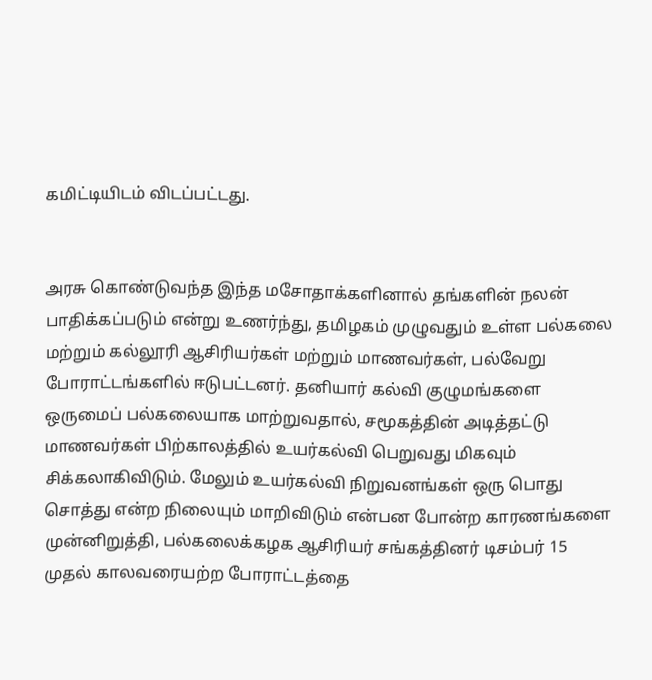கமிட்டியிடம் விடப்பட்டது.


அரசு கொண்டுவந்த இந்த மசோதாக்களினால் தங்களின் நலன் பாதிக்கப்படும் என்று உணர்ந்து, தமிழகம் முழுவதும் உள்ள பல்கலை மற்றும் கல்லூரி ஆசிரியர்கள் மற்றும் மாணவர்கள், பல்வேறு போராட்டங்களில் ஈடுபட்டனர். தனியார் கல்வி குழுமங்களை ஒருமைப் பல்கலையாக மாற்றுவதால், சமூகத்தின் அடித்தட்டு மாணவர்கள் பிற்காலத்தில் உயர்கல்வி பெறுவது மிகவும் சிக்கலாகிவிடும். மேலும் உயர்கல்வி நிறுவனங்கள் ஒரு பொது சொத்து என்ற நிலையும் மாறிவிடும் என்பன போன்ற காரணங்களை முன்னிறுத்தி, பல்கலைக்கழக ஆசிரியர் சங்கத்தினர் டிசம்பர் 15 முதல் காலவரையற்ற போராட்டத்தை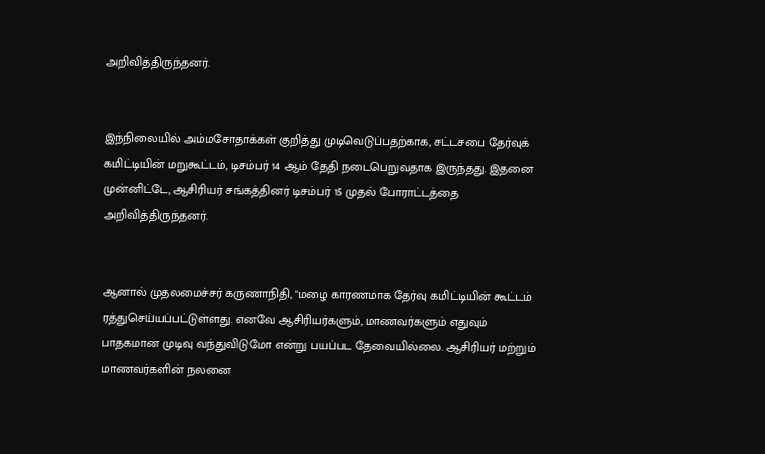அறிவித்திருந்தனர்.


இந்நிலையில் அம்மசோதாக்கள் குறித்து முடிவெடுப்பதற்காக, சட்டசபை தேர்வுக் கமிட்டியின் மறுகூட்டம், டிசம்பர் 14 ஆம் தேதி நடைபெறுவதாக இருந்தது. இதனை முன்னிட்டே, ஆசிரியர் சங்கத்தினர் டிசம்பர் 15 முதல் போராட்டத்தை அறிவித்திருந்தனர்.


ஆனால் முதலமைச்சர் கருணாநிதி, "மழை காரணமாக தேர்வு கமிட்டியின் கூட்டம் ரத்துசெய்யப்பட்டுள்ளது. எனவே ஆசிரியர்களும், மாணவர்களும் எதுவும் பாதகமான முடிவு வந்துவிடுமோ என்று பயப்பட தேவையில்லை. ஆசிரியர் மற்றும் மாணவர்களின் நலனை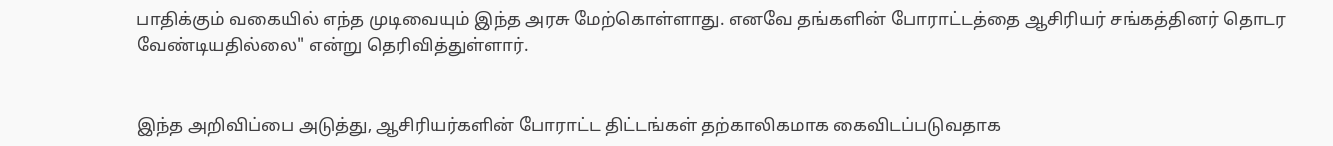பாதிக்கும் வகையில் எந்த முடிவையும் இந்த அரசு மேற்கொள்ளாது. எனவே தங்களின் போராட்டத்தை ஆசிரியர் சங்கத்தினர் தொடர வேண்டியதில்லை" என்று தெரிவித்துள்ளார்.


இந்த அறிவிப்பை அடுத்து, ஆசிரியர்களின் போராட்ட திட்டங்கள் தற்காலிகமாக கைவிடப்படுவதாக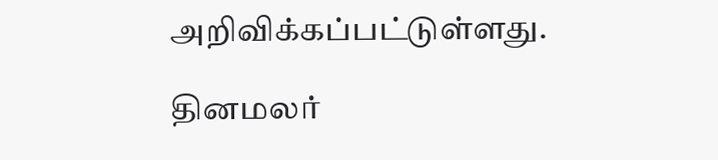அறிவிக்கப்பட்டுள்ளது.

தினமலர்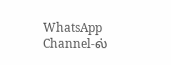WhatsApp Channel-ல்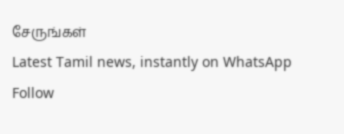சேருங்கள்
Latest Tamil news, instantly on WhatsApp
Follow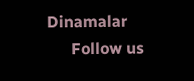Dinamalar
      Follow us